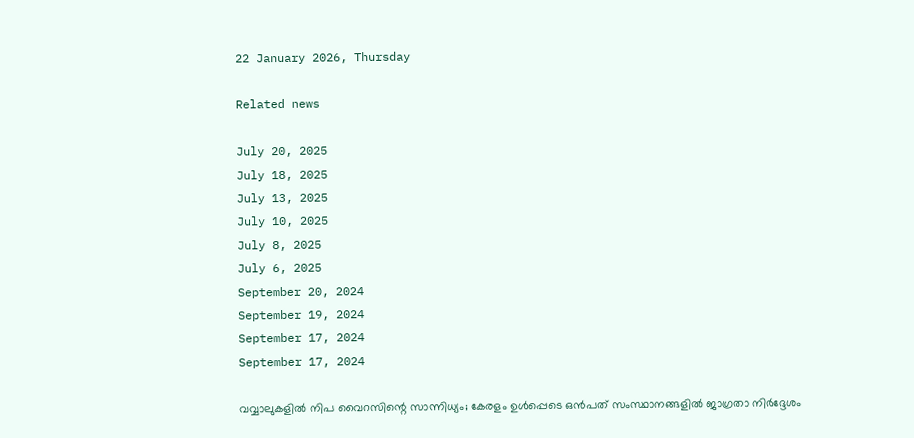22 January 2026, Thursday

Related news

July 20, 2025
July 18, 2025
July 13, 2025
July 10, 2025
July 8, 2025
July 6, 2025
September 20, 2024
September 19, 2024
September 17, 2024
September 17, 2024

വവ്വാലുകളിൽ നിപ വൈറസിന്റെ സാന്നിധ്യം; കേരളം ഉൾപ്പെടെ ഒൻപത് സംസ്ഥാനങ്ങളിൽ ജാഗ്രതാ നിര്‍ദ്ദേശം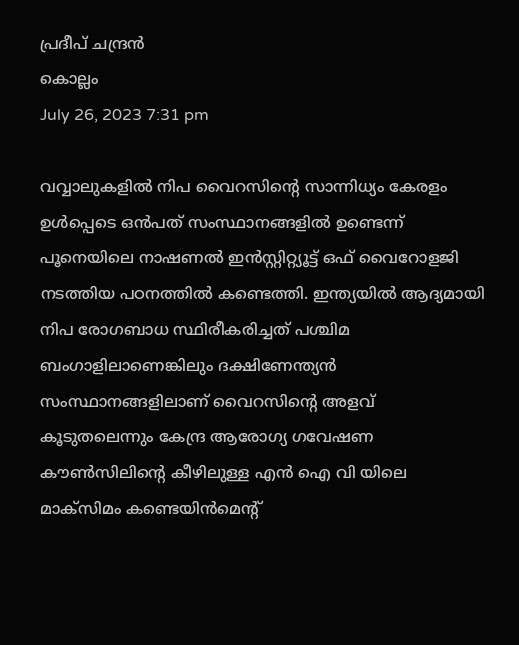പ്രദീപ് ചന്ദ്രൻ
കൊല്ലം
July 26, 2023 7:31 pm

വവ്വാലുകളിൽ നിപ വൈറസിന്റെ സാന്നിധ്യം കേരളം ഉൾപ്പെടെ ഒൻപത് സംസ്ഥാനങ്ങളിൽ ഉണ്ടെന്ന് പൂനെയിലെ നാഷണൽ ഇൻസ്റ്റിറ്റ്യൂട്ട് ഒഫ് വൈറോളജി നടത്തിയ പഠനത്തിൽ കണ്ടെത്തി. ഇന്ത്യയിൽ ആദ്യമായി നിപ രോഗബാധ സ്ഥിരീകരിച്ചത് പശ്ചിമ ബംഗാളിലാണെങ്കിലും ദക്ഷിണേന്ത്യൻ സംസ്ഥാനങ്ങളിലാണ് വൈറസിന്റെ അളവ് കൂടുതലെന്നും കേന്ദ്ര ആരോഗ്യ ഗവേഷണ കൗൺസിലിന്റെ കീഴിലുള്ള എൻ ഐ വി യിലെ മാക്സിമം കണ്ടെയിൻമെന്റ്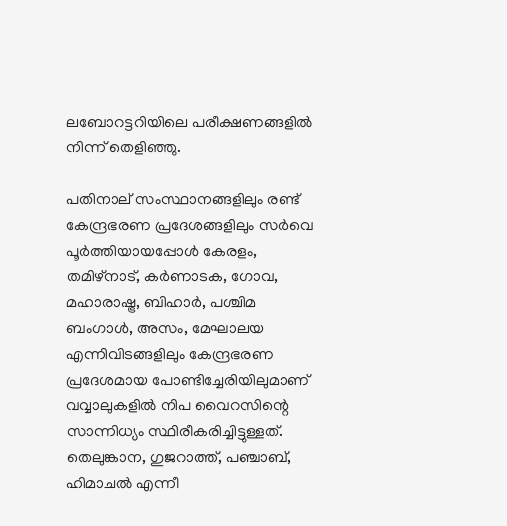ലബോറട്ടറിയിലെ പരീക്ഷണങ്ങളിൽ നിന്ന് തെളിഞ്ഞു.

പതിനാല് സംസ്ഥാനങ്ങളിലും രണ്ട് കേന്ദ്രഭരണ പ്രദേശങ്ങളിലും സർവെ പൂർത്തിയായപ്പോൾ കേരളം, തമിഴ്‌നാട്, കർണാടക, ഗോവ, മഹാരാഷ്ട്ര, ബിഹാർ, പശ്ചിമ ബംഗാൾ, അസം, മേഘാലയ എന്നിവിടങ്ങളിലും കേന്ദ്രഭരണ പ്രദേശമായ പോണ്ടിച്ചേരിയിലുമാണ് വവ്വാലുകളിൽ നിപ വൈറസിന്റെ സാന്നിധ്യം സ്ഥിരീകരിച്ചിട്ടുള്ളത്. തെലുങ്കാന, ഗുജറാത്ത്, പഞ്ചാബ്, ഹിമാചൽ എന്നീ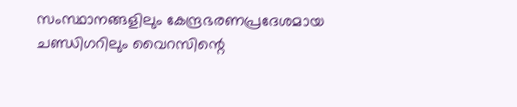സംസ്ഥാനങ്ങളിലും കേന്ദ്രഭരണപ്രദേശമായ ചണ്ഡിഗറിലും വൈറസിന്റെ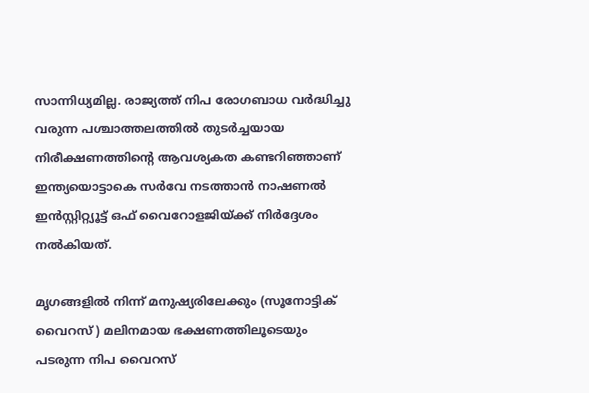സാന്നിധ്യമില്ല. രാജ്യത്ത് നിപ രോഗബാധ വർദ്ധിച്ചു വരുന്ന പശ്ചാത്തലത്തിൽ തുടർച്ചയായ നിരീക്ഷണത്തിന്റെ ആവശ്യകത കണ്ടറിഞ്ഞാണ് ഇന്ത്യയൊട്ടാകെ സർവേ നടത്താൻ നാഷണൽ ഇൻസ്റ്റിറ്റ്യൂട്ട് ഒഫ് വൈറോളജിയ്ക്ക് നിർദ്ദേശം നൽകിയത്.

മൃഗങ്ങളിൽ നിന്ന് മനുഷ്യരിലേക്കും (സൂനോട്ടിക് വൈറസ് ) മലിനമായ ഭക്ഷണത്തിലൂടെയും പടരുന്ന നിപ വൈറസ്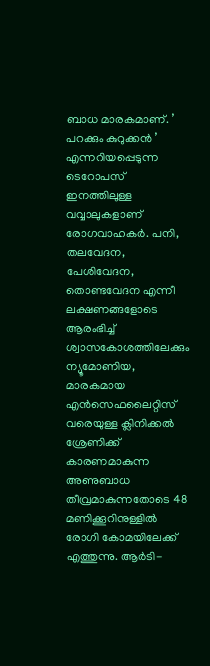ബാധ മാരകമാണ്. ’ പറക്കും കുറുക്കൻ ’ എന്നറിയപ്പെടുന്ന ടെറോപസ് ഇനത്തിലുള്ള വവ്വാലുകളാണ് രോഗവാഹകർ. പനി, തലവേദന, പേശിവേദന, തൊണ്ടവേദന എന്നീ ലക്ഷണങ്ങളോടെ ആരംഭിച്ച് ശ്വാസകോശത്തിലേക്കും ന്യൂമോണിയ, മാരകമായ എൻസെഫലൈറ്റിസ് വരെയുള്ള ക്ലിനിക്കൽ ശ്രേണിക്ക് കാരണമാകുന്ന അണുബാധ തീവ്രമാകുന്നതോടെ 48 മണിക്കൂറിനുള്ളിൽ രോഗി കോമയിലേക്ക് എത്തുന്നു. ആർടി-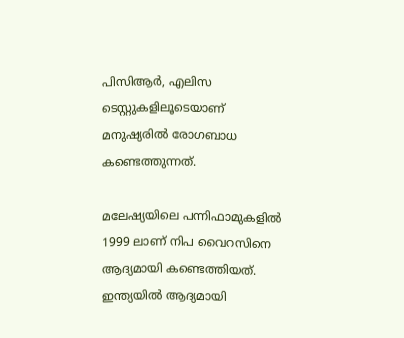പിസിആർ, എലിസ ടെസ്റ്റുകളിലൂടെയാണ് മനുഷ്യരിൽ രോഗബാധ കണ്ടെത്തുന്നത്.

മലേഷ്യയിലെ പന്നിഫാമുകളിൽ 1999 ലാണ് നിപ വൈറസിനെ ആദ്യമായി കണ്ടെത്തിയത്. ഇന്ത്യയിൽ ആദ്യമായി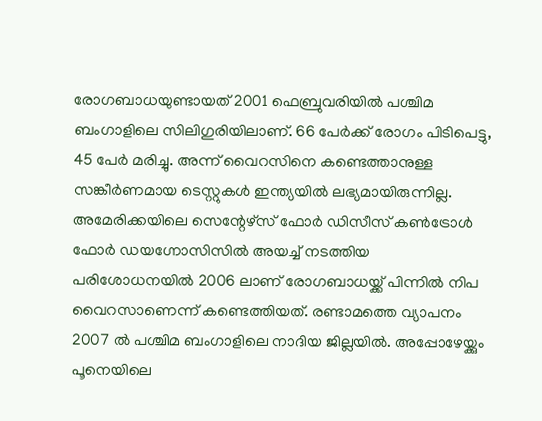രോഗബാധയുണ്ടായത് 2001 ഫെബ്രുവരിയിൽ പശ്ചിമ ബംഗാളിലെ സിലിഗുരിയിലാണ്. 66 പേർക്ക് രോഗം പിടിപെട്ടു, 45 പേർ മരിച്ചു. അന്ന് വൈറസിനെ കണ്ടെത്താനുള്ള സങ്കീർണമായ ടെസ്റ്റുകൾ ഇന്ത്യയിൽ ലഭ്യമായിരുന്നില്ല. അമേരിക്കയിലെ സെന്റേഴ്സ് ഫോർ ഡിസീസ് കൺട്രോൾ ഫോർ ഡയഗ്നോസിസിൽ അയച്ച് നടത്തിയ പരിശോധനയിൽ 2006 ലാണ് രോഗബാധയ്ക്ക് പിന്നിൽ നിപ വൈറസാണെന്ന് കണ്ടെത്തിയത്. രണ്ടാമത്തെ വ്യാപനം 2007 ൽ പശ്ചിമ ബംഗാളിലെ നാദിയ ജില്ലയിൽ. അപ്പോഴേയ്ക്കും പൂനെയിലെ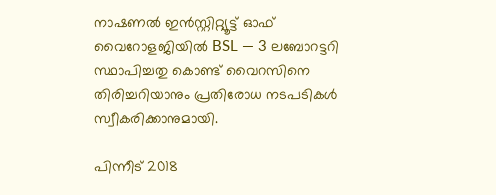നാഷണൽ ഇൻസ്റ്റിറ്റ്യൂട്ട് ഓഫ് വൈറോളജിയിൽ BSL — 3 ലബോറട്ടറി സ്ഥാപിച്ചതു കൊണ്ട് വൈറസിനെ തിരിച്ചറിയാനും പ്രതിരോധ നടപടികൾ സ്വീകരിക്കാനുമായി.

പിന്നീട് 2018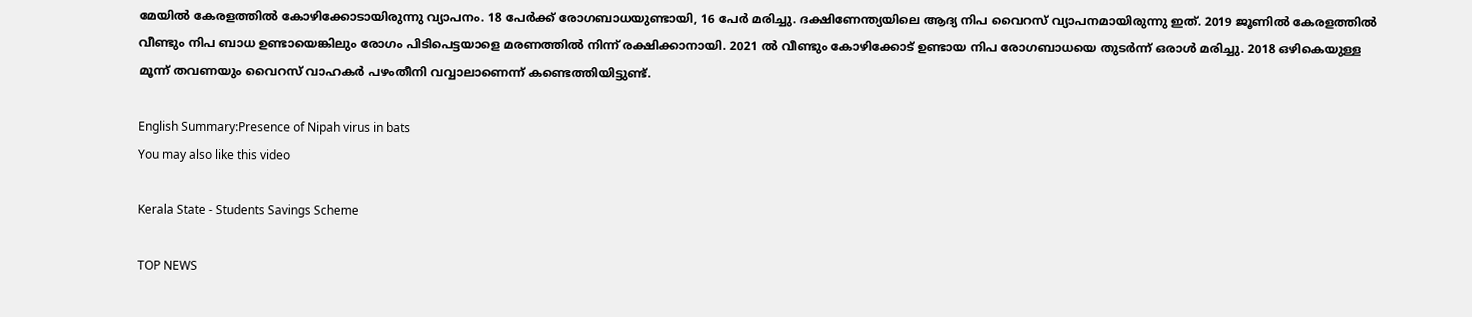മേയിൽ കേരളത്തിൽ കോഴിക്കോടായിരുന്നു വ്യാപനം. 18 പേർക്ക് രോഗബാധയുണ്ടായി, 16 പേർ മരിച്ചു. ദക്ഷിണേന്ത്യയിലെ ആദ്യ നിപ വൈറസ് വ്യാപനമായിരുന്നു ഇത്. 2019 ജൂണിൽ കേരളത്തിൽ വീണ്ടും നിപ ബാധ ഉണ്ടായെങ്കിലും രോഗം പിടിപെട്ടയാളെ മരണത്തിൽ നിന്ന് രക്ഷിക്കാനായി. 2021 ൽ വീണ്ടും കോഴിക്കോട് ഉണ്ടായ നിപ രോഗബാധയെ തുടർന്ന് ഒരാൾ മരിച്ചു. 2018 ഒഴികെയുള്ള മൂന്ന് തവണയും വൈറസ് വാഹകർ പഴംതീനി വവ്വാലാണെന്ന് കണ്ടെത്തിയിട്ടുണ്ട്.

English Summary:Presence of Nipah virus in bats
You may also like this video

Kerala State - Students Savings Scheme

TOP NEWS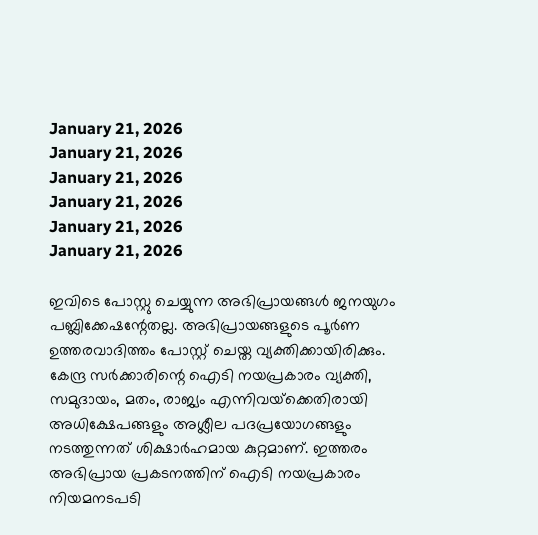January 21, 2026
January 21, 2026
January 21, 2026
January 21, 2026
January 21, 2026
January 21, 2026

ഇവിടെ പോസ്റ്റു ചെയ്യുന്ന അഭിപ്രായങ്ങള്‍ ജനയുഗം പബ്ലിക്കേഷന്റേതല്ല. അഭിപ്രായങ്ങളുടെ പൂര്‍ണ ഉത്തരവാദിത്തം പോസ്റ്റ് ചെയ്ത വ്യക്തിക്കായിരിക്കും. കേന്ദ്ര സര്‍ക്കാരിന്റെ ഐടി നയപ്രകാരം വ്യക്തി, സമുദായം, മതം, രാജ്യം എന്നിവയ്‌ക്കെതിരായി അധിക്ഷേപങ്ങളും അശ്ലീല പദപ്രയോഗങ്ങളും നടത്തുന്നത് ശിക്ഷാര്‍ഹമായ കുറ്റമാണ്. ഇത്തരം അഭിപ്രായ പ്രകടനത്തിന് ഐടി നയപ്രകാരം നിയമനടപടി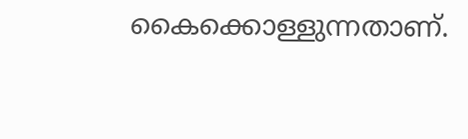കൈക്കൊള്ളുന്നതാണ്.